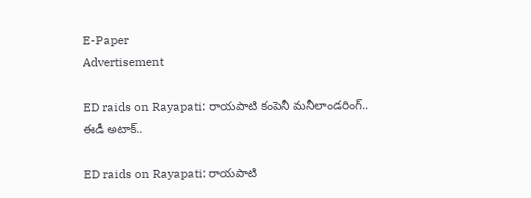E-Paper
Advertisement

ED raids on Rayapati: రాయపాటి కంపెనీ మనీలాండరింగ్.. ఈడీ అటాక్..

ED raids on Rayapati: రాయపాటి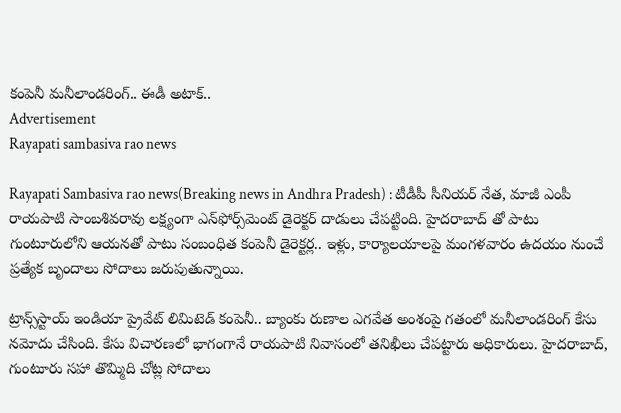కంపెనీ మనీలాండరింగ్.. ఈడీ అటాక్..
Advertisement
Rayapati sambasiva rao news

Rayapati Sambasiva rao news(Breaking news in Andhra Pradesh) : టీడీపీ సీనియర్‌ నేత, మాజీ ఎంపీ రాయపాటి సాంబశివరావు లక్ష్యంగా ఎన్‌ఫోర్స్‌మెంట్‌ డైరెక్టర్‌ దాడులు చేపట్టింది. హైదరాబాద్ తో పాటు గుంటూరులోని ఆయనతో పాటు సంబంధిత కంపెనీ డైరెక్టర్ల.. ఇళ్లు, కార్యాలయాలపై మంగళవారం ఉదయం నుంచే ప్రత్యేక బృందాలు సోదాలు జరుపుతున్నాయి.

ట్రాన్స్‌స్టాయ్‌ ఇండియా ప్రైవేట్ లిమిటెడ్ కంపెనీ.. బ్యాంకు రుణాల ఎగవేత అంశంపై గతంలో మనీలాండరింగ్‌ కేసు నమోదు చేసింది. కేసు విచారణలో భాగంగానే రాయపాటి నివాసంలో తనిఖీలు చేపట్టారు అధికారులు. హైదరాబాద్, గుంటూరు సహా తొమ్మిది చోట్ల సోదాలు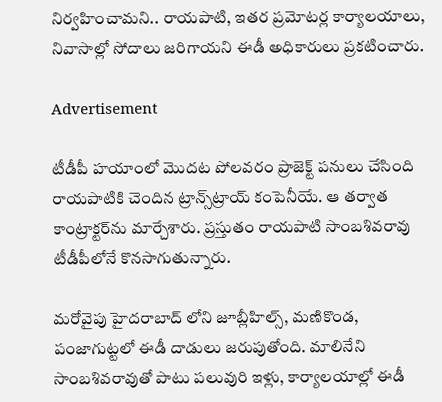నిర్వహించామని.. రాయపాటి, ఇతర ప్రమోటర్ల కార్యాలయాలు, నివాసాల్లో సోదాలు జరిగాయని ఈడీ అధికారులు ప్రకటించారు.

Advertisement

టీడీపీ హయాంలో మొదట పోలవరం ప్రాజెక్ట్ పనులు చేసింది రాయపాటికి చెందిన ట్రాన్స్‌ట్రాయ్ కంపెనీయే. ఆ తర్వాత కాంట్రాక్టర్‌ను మార్చేశారు. ప్రస్తుతం రాయపాటి సాంబశివరావు టీడీపీలోనే కొనసాగుతున్నారు.

మరోవైపు హైదరాబాద్‌ లోని జూబ్లీహిల్స్, మణికొండ, పంజాగుట్టలో ఈడీ దాడులు జరుపుతోంది. మాలినేని సాంబశివరావుతో పాటు పలువురి ఇళ్లు, కార్యాలయాల్లో ఈడీ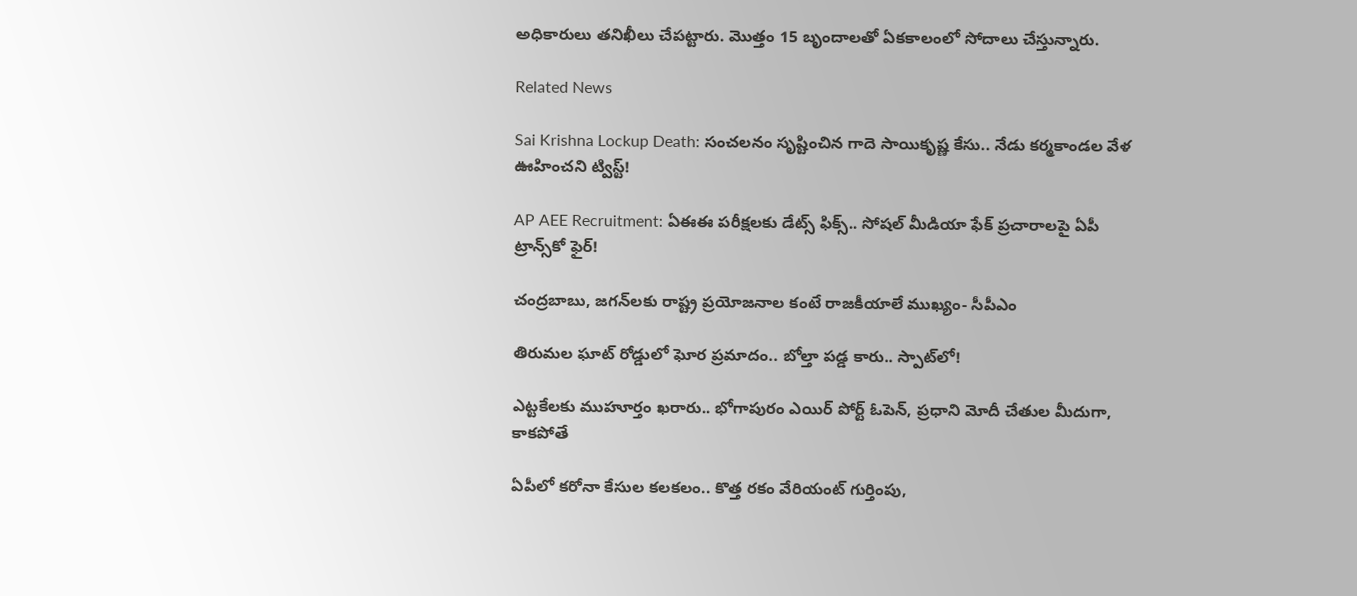అధికారులు తనిఖీలు చేపట్టారు. మొత్తం 15 బృందాలతో ఏకకాలంలో సోదాలు చేస్తున్నారు.

Related News

Sai Krishna Lockup Death: సంచలనం సృష్టించిన గాదె సాయికృష్ణ కేసు.. నేడు కర్మకాండల వేళ ఊహించని ట్విస్ట్!

AP AEE Recruitment: ఏఈఈ పరీక్షలకు డేట్స్ ఫిక్స్.. సోషల్ మీడియా ఫేక్ ప్రచారాలపై ఏపీ ట్రాన్స్‌కో ఫైర్!

చంద్రబాబు, జగన్‌లకు రాష్ట్ర ప్రయోజనాల కంటే రాజకీయాలే ముఖ్యం- సీపీఎం

తిరుమల ఘాట్ రోడ్డులో ఘోర ప్రమాదం.. బోల్తా పడ్డ కారు.. స్పాట్‌లో!

ఎట్టకేలకు ముహూర్తం ఖరారు.. భోగాపురం ఎయిర్ పోర్ట్ ఓపెన్, ప్రధాని మోదీ చేతుల మీదుగా, కాకపోతే

ఏపీలో కరోనా కేసుల కలకలం.. కొత్త రకం వేరియంట్ గుర్తింపు,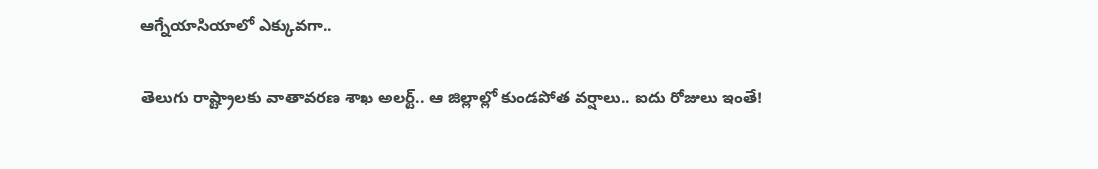ఆగ్నేయాసియాలో ఎక్కువగా..

తెలుగు రాష్ట్రాలకు వాతావరణ శాఖ అలర్ట్.. ఆ జిల్లాల్లో కుండపోత వర్షాలు.. ఐదు రోజులు ఇంతే!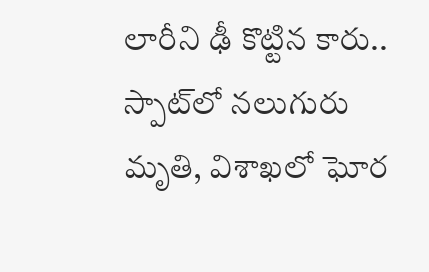లారీని ఢీ కొట్టిన కారు.. స్పాట్‌లో నలుగురు మృతి, విశాఖలో ఘోర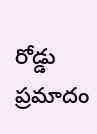రోడ్డు ప్రమాదం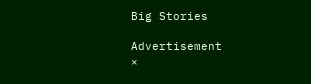Big Stories

Advertisement
×